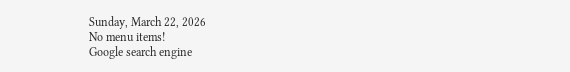Sunday, March 22, 2026
No menu items!
Google search engine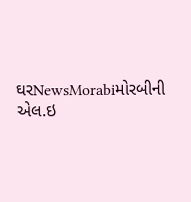ઘરNewsMorabiમોરબીની એલ.ઇ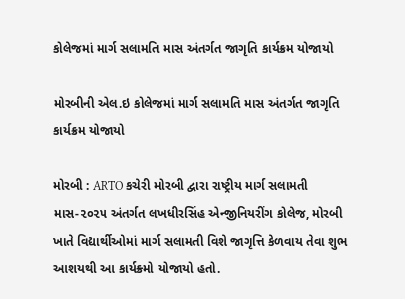કોલેજમાં માર્ગ સલામતિ માસ અંતર્ગત જાગૃતિ કાર્યક્રમ યોજાયો

મોરબીની એલ.ઇ કોલેજમાં માર્ગ સલામતિ માસ અંતર્ગત જાગૃતિ કાર્યક્રમ યોજાયો

મોરબી : ARTO કચેરી મોરબી દ્વારા રાષ્ટ્રીય માર્ગ સલામતી માસ-૨૦૨૫ અંતર્ગત લખધીરસિંહ એન્જીનિયરીંગ કોલેજ, મોરબી ખાતે વિદ્યાર્થીઓમાં માર્ગ સલામતી વિશે જાગૃત્તિ કેળવાય તેવા શુભ આશયથી આ કાર્યક્ર્મો યોજાયો હતો.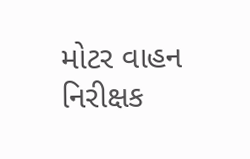મોટર વાહન નિરીક્ષક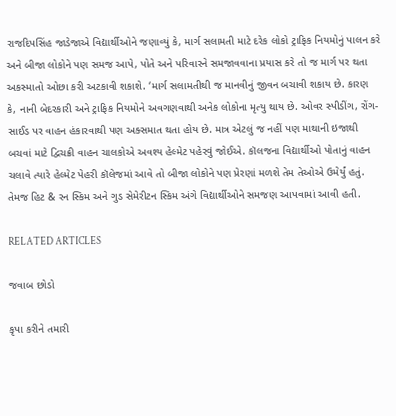રાજદિપસિંહ જાડેજાએ વિદ્યાર્થીઓને જણાવ્યું કે, માર્ગ સલામતી માટે દરેક લોકો ટ્રાફિક નિયમોનું પાલન કરે અને બીજા લોકોને પણ સમજ આપે, પોતે અને પરિવારને સમજાવવાના પ્રયાસ કરે તો જ માર્ગ પર થતા અકસ્માતો ઓછા કરી અટકાવી શકાશે. ‘માર્ગ સલામતીથી જ માનવીનું જીવન બચાવી શકાય છે. કારણ કે, નાની બેદરકારી અને ટ્રાફિક નિયમોને અવગણવાથી અનેક લોકોના મૃત્યુ થાય છે. ઓવર સ્પીડીંગ, રોંગ-સાઈડ પર વાહન હંકારવાથી પણ અક્સમાત થતા હોય છે. માત્ર એટલું જ નહીં પણ માથાની ઇજાથી બચવાં માટે દ્વિચક્રી વાહન ચાલકોએ અવશ્ય હેલ્મેટ પહેરવું જોઈએ. કૉલજના વિદ્યાર્થીઓ પોતાનું વાહન ચલાવે ત્યારે હેલ્મેટ પેહરી કૉલેજમાં આવે તો બીજા લોકોને પણ પ્રેરણાં મળશે તેમ તેઓએ ઉમેર્યું હતું. તેમજ હિટ & રન સ્કિમ અને ગુડ સેમેરીટન સ્કિમ અંગે વિદ્યાર્થીઓને સમજણ આપવામાં આવી હતી.

RELATED ARTICLES

જવાબ છોડો

કૃપા કરીને તમારી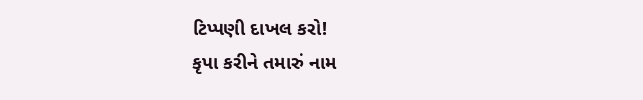ટિપ્પણી દાખલ કરો!
કૃપા કરીને તમારું નામ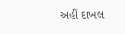અહીં દાખલ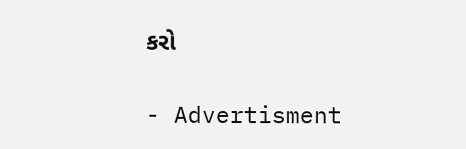કરો

- Advertisment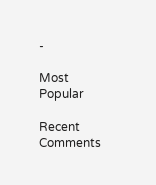-

Most Popular

Recent Comments